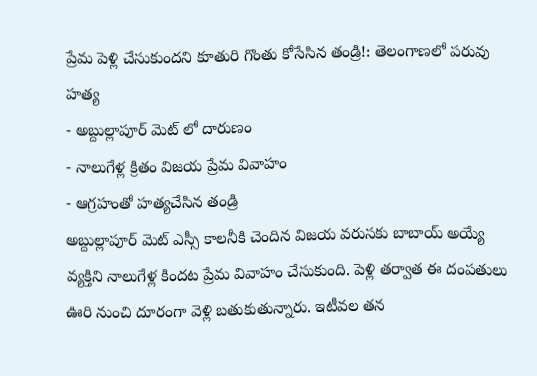ప్రేమ పెళ్లి చేసుకుందని కూతురి గొంతు కోసేసిన తండ్రి!: తెలంగాణలో పరువు హత్య
- అబ్దుల్లాపూర్ మెట్ లో దారుణం
- నాలుగేళ్ల క్రితం విజయ ప్రేమ వివాహం
- ఆగ్రహంతో హత్యచేసిన తండ్రి
అబ్దుల్లాపూర్ మెట్ ఎస్సీ కాలనీకి చెందిన విజయ వరుసకు బాబాయ్ అయ్యే వ్యక్తిని నాలుగేళ్ల కిందట ప్రేమ వివాహం చేసుకుంది. పెళ్లి తర్వాత ఈ దంపతులు ఊరి నుంచి దూరంగా వెళ్లి బతుకుతున్నారు. ఇటీవల తన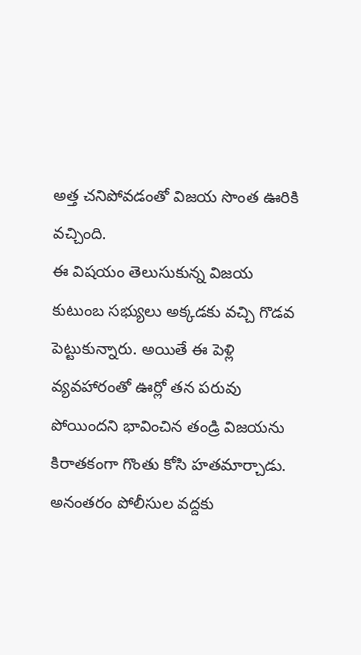అత్త చనిపోవడంతో విజయ సొంత ఊరికి వచ్చింది.
ఈ విషయం తెలుసుకున్న విజయ కుటుంబ సభ్యులు అక్కడకు వచ్చి గొడవ పెట్టుకున్నారు. అయితే ఈ పెళ్లి వ్యవహారంతో ఊర్లో తన పరువు పోయిందని భావించిన తండ్రి విజయను కిరాతకంగా గొంతు కోసి హతమార్చాడు. అనంతరం పోలీసుల వద్దకు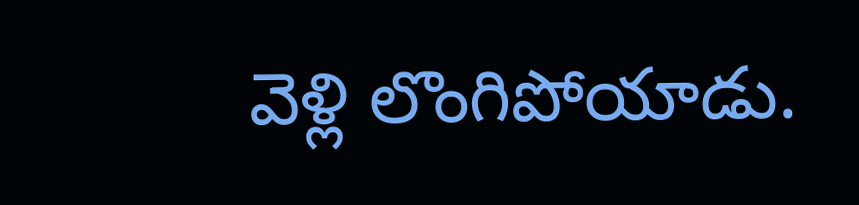వెళ్లి లొంగిపోయాడు.